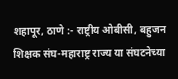शहापूर, ठाणे :- राष्ट्रीय ओबीसी, बहुजन शिक्षक संघ-महाराष्ट्र राज्य या संघटनेच्या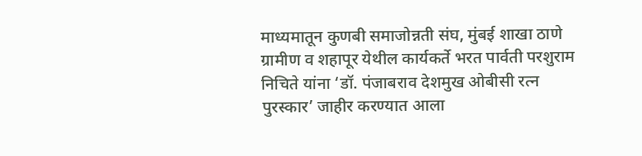माध्यमातून कुणबी समाजोन्नती संघ, मुंबई शाखा ठाणे ग्रामीण व शहापूर येथील कार्यकर्ते भरत पार्वती परशुराम निचिते यांना ‘डॉ. पंजाबराव देशमुख ओबीसी रत्न पुरस्कार’ जाहीर करण्यात आला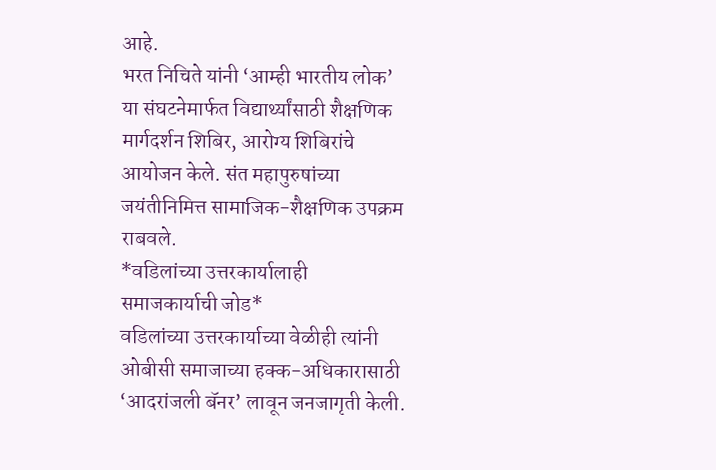आहे.
भरत निचिते यांनी ‘आम्ही भारतीय लोक’ या संघटनेमार्फत विद्यार्थ्यांसाठी शैक्षणिक मार्गदर्शन शिबिर, आरोग्य शिबिरांचे आयोजन केले. संत महापुरुषांच्या जयंतीनिमित्त सामाजिक-शैक्षणिक उपक्रम राबवले.
*वडिलांच्या उत्तरकार्यालाही समाजकार्याची जोड*
वडिलांच्या उत्तरकार्याच्या वेळीही त्यांनी ओबीसी समाजाच्या हक्क-अधिकारासाठी ‘आदरांजली बॅनर’ लावून जनजागृती केली.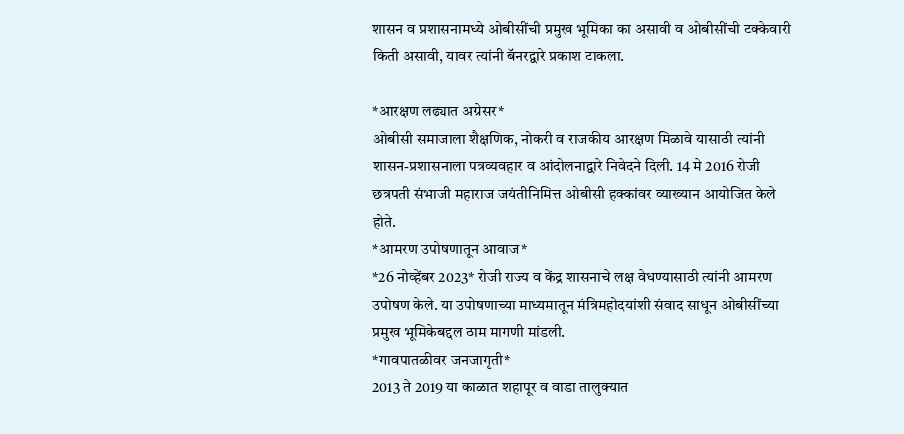शासन व प्रशासनामध्ये ओबीसींची प्रमुख भूमिका का असावी व ओबीसींची टक्केवारी किती असावी, यावर त्यांनी बॅनरद्वारे प्रकाश टाकला.

*आरक्षण लढ्यात अग्रेसर*
ओबीसी समाजाला शैक्षणिक, नोकरी व राजकीय आरक्षण मिळावे यासाठी त्यांनी शासन-प्रशासनाला पत्रव्यवहार व आंदोलनाद्वारे निवेदने दिली. 14 मे 2016 रोजी छत्रपती संभाजी महाराज जयंतीनिमित्त ओबीसी हक्कांवर व्याख्यान आयोजित केले होते.
*आमरण उपोषणातून आवाज*
*26 नोव्हेंबर 2023* रोजी राज्य व केंद्र शासनाचे लक्ष वेधण्यासाठी त्यांनी आमरण उपोषण केले. या उपोषणाच्या माध्यमातून मंत्रिमहोदयांशी संवाद साधून ओबीसींच्या प्रमुख भूमिकेबद्दल ठाम मागणी मांडली.
*गावपातळीवर जनजागृती*
2013 ते 2019 या काळात शहापूर व वाडा तालुक्यात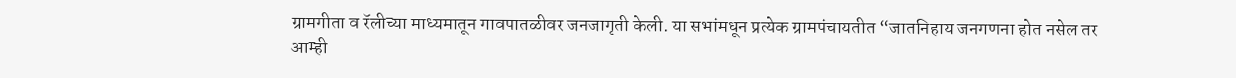ग्रामगीता व रॅलीच्या माध्यमातून गावपातळीवर जनजागृती केली. या सभांमधून प्रत्येक ग्रामपंचायतीत “जातनिहाय जनगणना होत नसेल तर आम्ही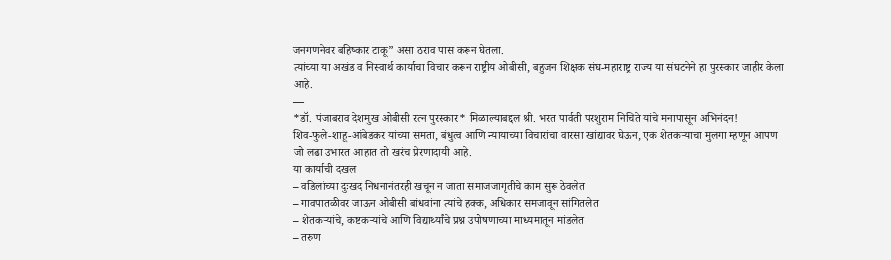जनगणनेवर बहिष्कार टाकू” असा ठराव पास करून घेतला.
त्यांच्या या अखंड व निस्वार्थ कार्याचा विचार करून राष्ट्रीय ओबीसी, बहुजन शिक्षक संघ-महाराष्ट्र राज्य या संघटनेने हा पुरस्कार जाहीर केला आहे.
—
*डॉ. पंजाबराव देशमुख ओबीसी रत्न पुरस्कार* मिळाल्याबद्दल श्री. भरत पार्वती परशुराम निचिते यांचे मनापासून अभिनंदन!
शिव-फुले-शाहू-आंबेडकर यांच्या समता, बंधुत्व आणि न्यायाच्या विचारांचा वारसा खांद्यावर घेऊन, एक शेतकऱ्याचा मुलगा म्हणून आपण जो लढा उभारत आहात तो खरंच प्रेरणादायी आहे.
या कार्याची दखल
– वडिलांच्या दुःखद निधनानंतरही खचून न जाता समाजजागृतीचे काम सुरू ठेवलेत
– गावपातळीवर जाऊन ओबीसी बांधवांना त्यांचे हक्क, अधिकार समजावून सांगितलेत
– शेतकऱ्यांचे, कष्टकऱ्यांचे आणि विद्यार्थ्यांचे प्रश्न उपोषणाच्या माध्यमातून मांडलेत
– तरुण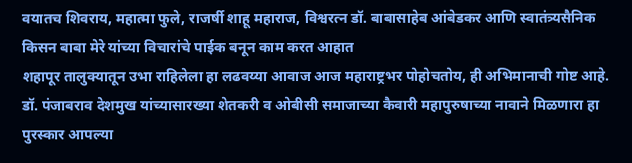वयातच शिवराय, महात्मा फुले, राजर्षी शाहू महाराज, विश्वरत्न डॉ. बाबासाहेब आंबेडकर आणि स्वातंत्र्यसैनिक किसन बाबा मेरे यांच्या विचारांचे पाईक बनून काम करत आहात
शहापूर तालुक्यातून उभा राहिलेला हा लढवय्या आवाज आज महाराष्ट्रभर पोहोचतोय, ही अभिमानाची गोष्ट आहे. डॉ. पंजाबराव देशमुख यांच्यासारख्या शेतकरी व ओबीसी समाजाच्या कैवारी महापुरुषाच्या नावाने मिळणारा हा पुरस्कार आपल्या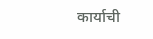कार्याची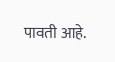पावती आहे.